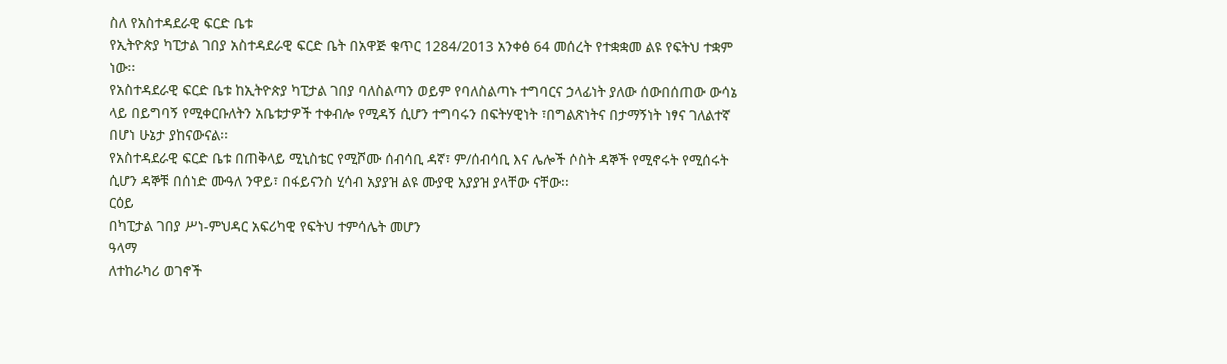ስለ የአስተዳደራዊ ፍርድ ቤቱ
የኢትዮጵያ ካፒታል ገበያ አስተዳደራዊ ፍርድ ቤት በአዋጅ ቁጥር 1284/2013 አንቀፅ 64 መሰረት የተቋቋመ ልዩ የፍትህ ተቋም ነው፡፡
የአስተዳደራዊ ፍርድ ቤቱ ከኢትዮጵያ ካፒታል ገበያ ባለስልጣን ወይም የባለስልጣኑ ተግባርና ኃላፊነት ያለው ሰውበሰጠው ውሳኔ ላይ በይግባኝ የሚቀርቡለትን አቤቱታዎች ተቀብሎ የሚዳኝ ሲሆን ተግባሩን በፍትሃዊነት ፣በግልጽነትና በታማኝነት ነፃና ገለልተኛ በሆነ ሁኔታ ያከናውናል፡፡
የአስተዳደራዊ ፍርድ ቤቱ በጠቅላይ ሚኒስቴር የሚሾሙ ሰብሳቢ ዳኛ፣ ም/ሰብሳቢ እና ሌሎች ሶስት ዳኞች የሚኖሩት የሚሰሩት ሲሆን ዳኞቹ በሰነድ ሙዓለ ንዋይ፣ በፋይናንስ ሂሳብ አያያዝ ልዩ ሙያዊ አያያዝ ያላቸው ናቸው፡፡
ርዕይ
በካፒታል ገበያ ሥነ-ምህዳር አፍሪካዊ የፍትህ ተምሳሌት መሆን
ዓላማ
ለተከራካሪ ወገኖች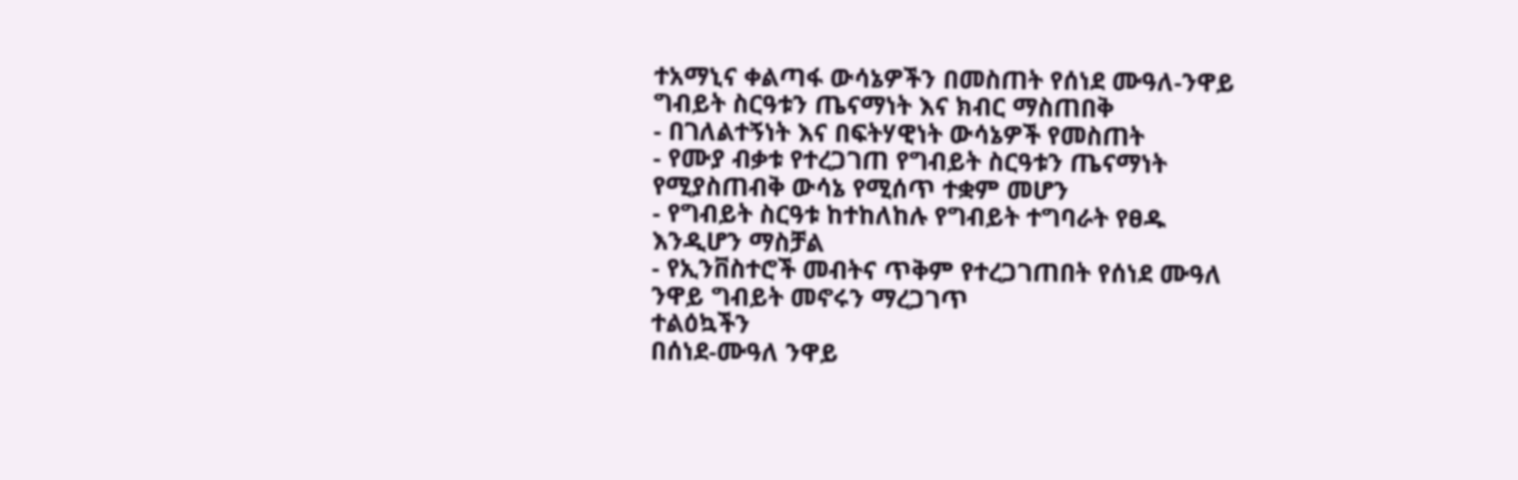ተአማኒና ቀልጣፋ ውሳኔዎችን በመስጠት የሰነደ ሙዓለ-ንዋይ ግብይት ስርዓቱን ጤናማነት እና ክብር ማስጠበቅ
- በገለልተኝነት እና በፍትሃዊነት ውሳኔዎች የመስጠት
- የሙያ ብቃቱ የተረጋገጠ የግብይት ስርዓቱን ጤናማነት የሚያስጠብቅ ውሳኔ የሚሰጥ ተቋም መሆን
- የግብይት ስርዓቱ ከተከለከሉ የግብይት ተግባራት የፀዱ እንዲሆን ማስቻል
- የኢንቨስተሮች መብትና ጥቅም የተረጋገጠበት የሰነደ ሙዓለ ንዋይ ግብይት መኖሩን ማረጋገጥ
ተልዕኳችን
በሰነደ-ሙዓለ ንዋይ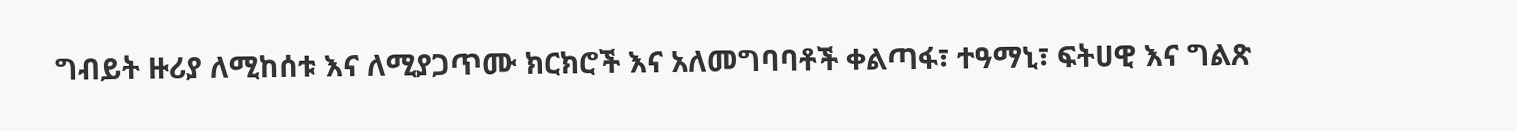ግብይት ዙሪያ ለሚከሰቱ እና ለሚያጋጥሙ ክርክሮች እና አለመግባባቶች ቀልጣፋ፣ ተዓማኒ፣ ፍትሀዊ እና ግልጽ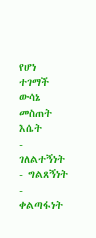የሆነ ተገማች ውሳኔ መስጠት
እሴት
- ገለልተኝነት
- ግልጸኝነት
- ቀልጣፋነት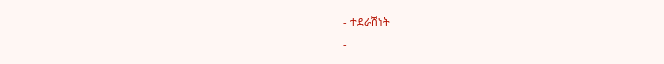- ተደራሽነት
-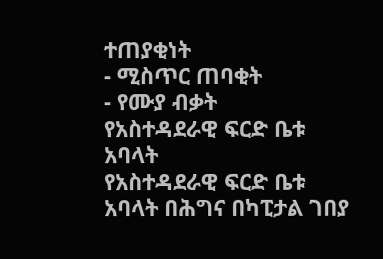ተጠያቂነት
- ሚስጥር ጠባቂት
- የሙያ ብቃት
የአስተዳደራዊ ፍርድ ቤቱ አባላት
የአስተዳደራዊ ፍርድ ቤቱ አባላት በሕግና በካፒታል ገበያ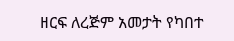ዘርፍ ለረጅም አመታት የካበተ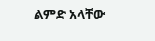ልምድ አላቸው